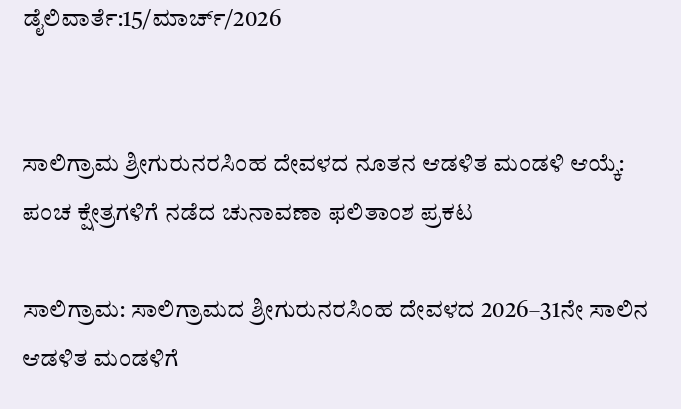ಡೈಲಿವಾರ್ತೆ:15/ಮಾರ್ಚ್/2026


ಸಾಲಿಗ್ರಾಮ ಶ್ರೀಗುರುನರಸಿಂಹ ದೇವಳದ ನೂತನ ಆಡಳಿತ ಮಂಡಳಿ ಆಯ್ಕೆ: ಪಂಚ ಕ್ಷೇತ್ರಗಳಿಗೆ ನಡೆದ ಚುನಾವಣಾ ಫಲಿತಾಂಶ ಪ್ರಕಟ

ಸಾಲಿಗ್ರಾಮ: ಸಾಲಿಗ್ರಾಮದ ಶ್ರೀಗುರುನರಸಿಂಹ ದೇವಳದ 2026–31ನೇ ಸಾಲಿನ ಆಡಳಿತ ಮಂಡಳಿಗೆ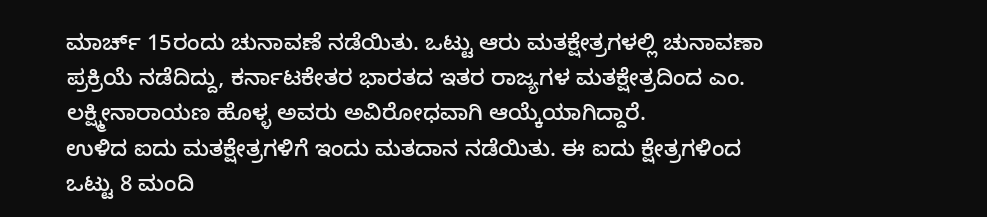ಮಾರ್ಚ್ 15ರಂದು ಚುನಾವಣೆ ನಡೆಯಿತು. ಒಟ್ಟು ಆರು ಮತಕ್ಷೇತ್ರಗಳಲ್ಲಿ ಚುನಾವಣಾ ಪ್ರಕ್ರಿಯೆ ನಡೆದಿದ್ದು, ಕರ್ನಾಟಕೇತರ ಭಾರತದ ಇತರ ರಾಜ್ಯಗಳ ಮತಕ್ಷೇತ್ರದಿಂದ ಎಂ. ಲಕ್ಷ್ಮೀನಾರಾಯಣ ಹೊಳ್ಳ ಅವರು ಅವಿರೋಧವಾಗಿ ಆಯ್ಕೆಯಾಗಿದ್ದಾರೆ.
ಉಳಿದ ಐದು ಮತಕ್ಷೇತ್ರಗಳಿಗೆ ಇಂದು ಮತದಾನ ನಡೆಯಿತು. ಈ ಐದು ಕ್ಷೇತ್ರಗಳಿಂದ ಒಟ್ಟು 8 ಮಂದಿ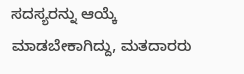ಸದಸ್ಯರನ್ನು ಆಯ್ಕೆ ಮಾಡಬೇಕಾಗಿದ್ದು, ಮತದಾರರು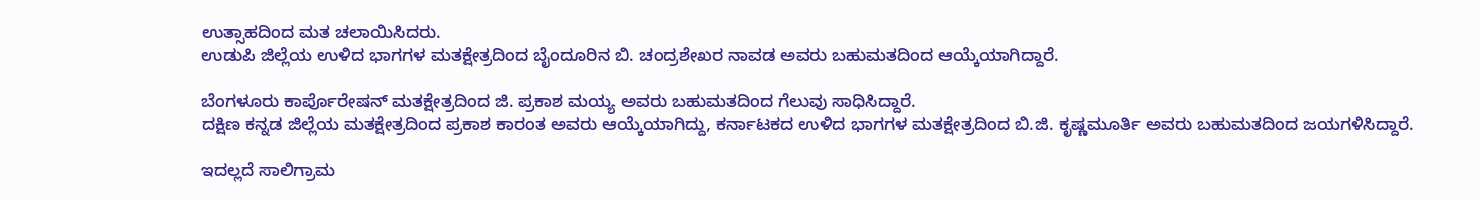ಉತ್ಸಾಹದಿಂದ ಮತ ಚಲಾಯಿಸಿದರು.
ಉಡುಪಿ ಜಿಲ್ಲೆಯ ಉಳಿದ ಭಾಗಗಳ ಮತಕ್ಷೇತ್ರದಿಂದ ಬೈಂದೂರಿನ ಬಿ. ಚಂದ್ರಶೇಖರ ನಾವಡ ಅವರು ಬಹುಮತದಿಂದ ಆಯ್ಕೆಯಾಗಿದ್ದಾರೆ.

ಬೆಂಗಳೂರು ಕಾರ್ಪೊರೇಷನ್ ಮತಕ್ಷೇತ್ರದಿಂದ ಜಿ. ಪ್ರಕಾಶ ಮಯ್ಯ ಅವರು ಬಹುಮತದಿಂದ ಗೆಲುವು ಸಾಧಿಸಿದ್ದಾರೆ.
ದಕ್ಷಿಣ ಕನ್ನಡ ಜಿಲ್ಲೆಯ ಮತಕ್ಷೇತ್ರದಿಂದ ಪ್ರಕಾಶ ಕಾರಂತ ಅವರು ಆಯ್ಕೆಯಾಗಿದ್ದು, ಕರ್ನಾಟಕದ ಉಳಿದ ಭಾಗಗಳ ಮತಕ್ಷೇತ್ರದಿಂದ ಬಿ.ಜಿ. ಕೃಷ್ಣಮೂರ್ತಿ ಅವರು ಬಹುಮತದಿಂದ ಜಯಗಳಿಸಿದ್ದಾರೆ.

ಇದಲ್ಲದೆ ಸಾಲಿಗ್ರಾಮ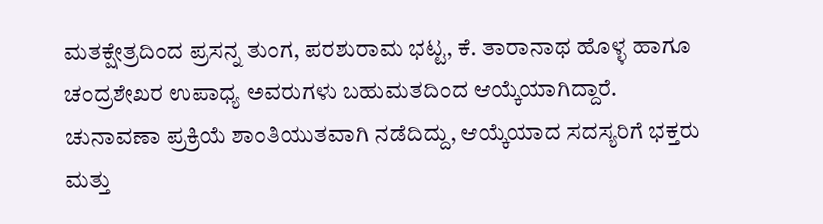ಮತಕ್ಷೇತ್ರದಿಂದ ಪ್ರಸನ್ನ ತುಂಗ, ಪರಶುರಾಮ ಭಟ್ಟ, ಕೆ. ತಾರಾನಾಥ ಹೊಳ್ಳ ಹಾಗೂ ಚಂದ್ರಶೇಖರ ಉಪಾಧ್ಯ ಅವರುಗಳು ಬಹುಮತದಿಂದ ಆಯ್ಕೆಯಾಗಿದ್ದಾರೆ.
ಚುನಾವಣಾ ಪ್ರಕ್ರಿಯೆ ಶಾಂತಿಯುತವಾಗಿ ನಡೆದಿದ್ದು, ಆಯ್ಕೆಯಾದ ಸದಸ್ಯರಿಗೆ ಭಕ್ತರು ಮತ್ತು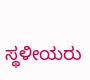ಸ್ಥಳೀಯರು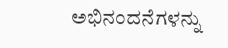ಅಭಿನಂದನೆಗಳನ್ನು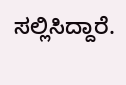ಸಲ್ಲಿಸಿದ್ದಾರೆ.